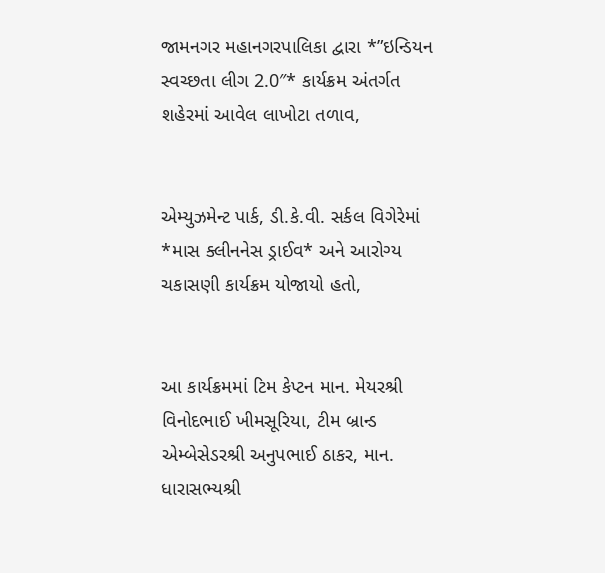જામનગર મહાનગરપાલિકા દ્વારા *”ઇન્ડિયન સ્વચ્છતા લીગ 2.0″* કાર્યક્રમ અંતર્ગત શહેરમાં આવેલ લાખોટા તળાવ,


એમ્યુઝમેન્ટ પાર્ક, ડી.કે.વી. સર્કલ વિગેરેમાં *માસ ક્લીનનેસ ડ્રાઈવ* અને આરોગ્ય ચકાસણી કાર્યક્રમ યોજાયો હતો,


આ કાર્યક્રમમાં ટિમ કેપ્ટન માન. મેયરશ્રી વિનોદભાઈ ખીમસૂરિયા, ટીમ બ્રાન્ડ એમ્બેસેડરશ્રી અનુપભાઈ ઠાકર, માન. ધારાસભ્યશ્રી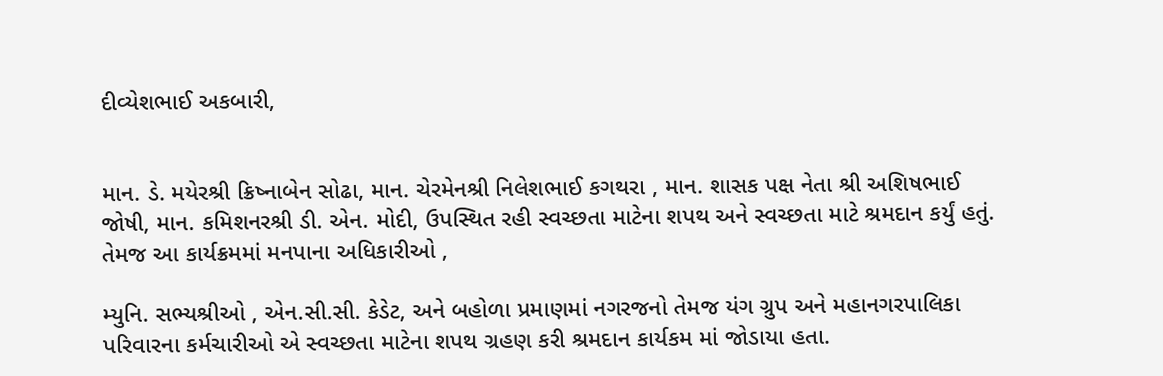દીવ્યેશભાઈ અકબારી,


માન. ડે. મયેરશ્રી ક્રિષ્નાબેન સોઢા, માન. ચેરમેનશ્રી નિલેશભાઈ કગથરા , માન. શાસક પક્ષ નેતા શ્રી અશિષભાઈ જોષી, માન. કમિશનરશ્રી ડી. એન. મોદી, ઉપસ્થિત રહી સ્વચ્છતા માટેના શપથ અને સ્વચ્છતા માટે શ્રમદાન કર્યું હતું. તેમજ આ કાર્યક્રમમાં મનપાના અધિકારીઓ ,

મ્યુનિ. સભ્યશ્રીઓ , એન.સી.સી. કેડેટ, અને બહોળા પ્રમાણમાં નગરજનો તેમજ યંગ ગ્રુપ અને મહાનગરપાલિકા પરિવારના કર્મચારીઓ એ સ્વચ્છતા માટેના શપથ ગ્રહણ કરી શ્રમદાન કાર્યકમ માં જોડાયા હતા.